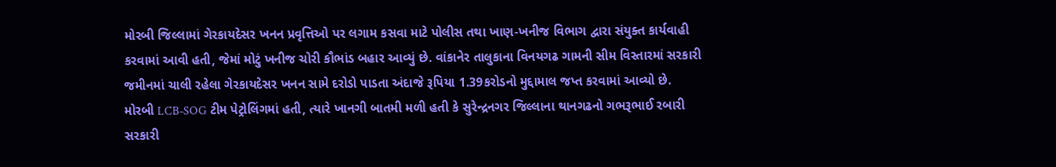મોરબી જિલ્લામાં ગેરકાયદેસર ખનન પ્રવૃત્તિઓ પર લગામ કસવા માટે પોલીસ તથા ખાણ-ખનીજ વિભાગ દ્વારા સંયુક્ત કાર્યવાહી કરવામાં આવી હતી, જેમાં મોટું ખનીજ ચોરી કૌભાંડ બહાર આવ્યું છે. વાંકાનેર તાલુકાના વિનયગઢ ગામની સીમ વિસ્તારમાં સરકારી જમીનમાં ચાલી રહેલા ગેરકાયદેસર ખનન સામે દરોડો પાડતા અંદાજે રૂપિયા 1.39કરોડનો મુદ્દામાલ જપ્ત કરવામાં આવ્યો છે.
મોરબી LCB-SOG ટીમ પેટ્રોલિંગમાં હતી, ત્યારે ખાનગી બાતમી મળી હતી કે સુરેન્દ્રનગર જિલ્લાના થાનગઢનો ગભરૂભાઈ રબારી સરકારી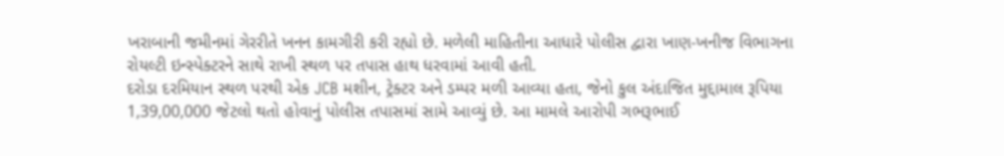ખરાબાની જમીનમાં ગેરરીતે ખનન કામગીરી કરી રહ્યો છે. મળેલી માહિતીના આધારે પોલીસ દ્વારા ખાણ-ખનીજ વિભાગના રોયલ્ટી ઇન્સ્પેક્ટરને સાથે રાખી સ્થળ પર તપાસ હાથ ધરવામાં આવી હતી.
દરોડા દરમિયાન સ્થળ પરથી એક JCB મશીન, ટ્રેક્ટર અને ડમ્પર મળી આવ્યા હતા, જેનો કુલ અંદાજિત મુદ્દામાલ રૂપિયા 1,39,00,000 જેટલો થતો હોવાનું પોલીસ તપાસમાં સામે આવ્યું છે. આ મામલે આરોપી ગભરૂભાઈ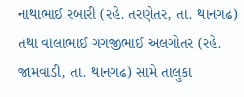નાથાભાઈ રબારી (રહે. તરણેતર, તા. થાનગઢ) તથા વાલાભાઈ ગગજીભાઈ અલગોતર (રહે. જામવાડી, તા. થાનગઢ) સામે તાલુકા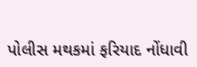પોલીસ મથકમાં ફરિયાદ નોંધાવી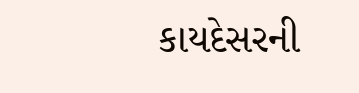કાયદેસરની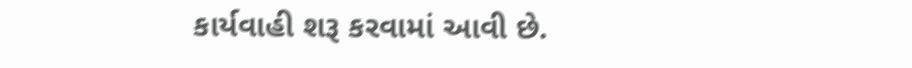કાર્યવાહી શરૂ કરવામાં આવી છે.